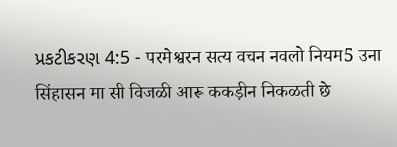પ્રકટીકરણ 4:5 - परमेश्वरन सत्य वचन नवलो नियम5 उना सिंहासन मा सी विजळी आरू ककड़ीन निकळती छे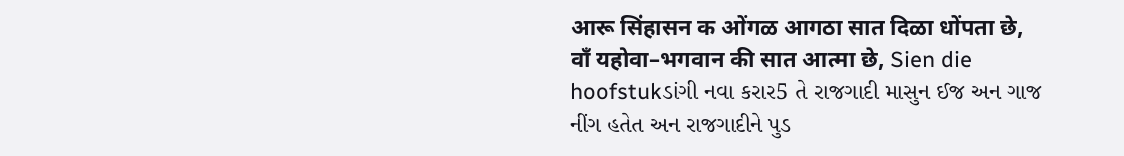आरू सिंहासन क ओंगळ आगठा सात दिळा धोंपता छे, वाँ यहोवा–भगवान की सात आत्मा छे, Sien die hoofstukડાંગી નવા કરાર5 તે રાજગાદી માસુન ઈજ અન ગાજ નીંગ હતેત અન રાજગાદીને પુડ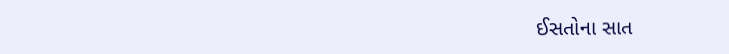ઈસતોના સાત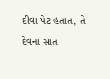દીવા પેટ હતાત, તે દેવના સાત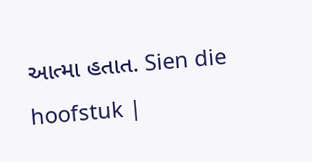આત્મા હતાત. Sien die hoofstuk |